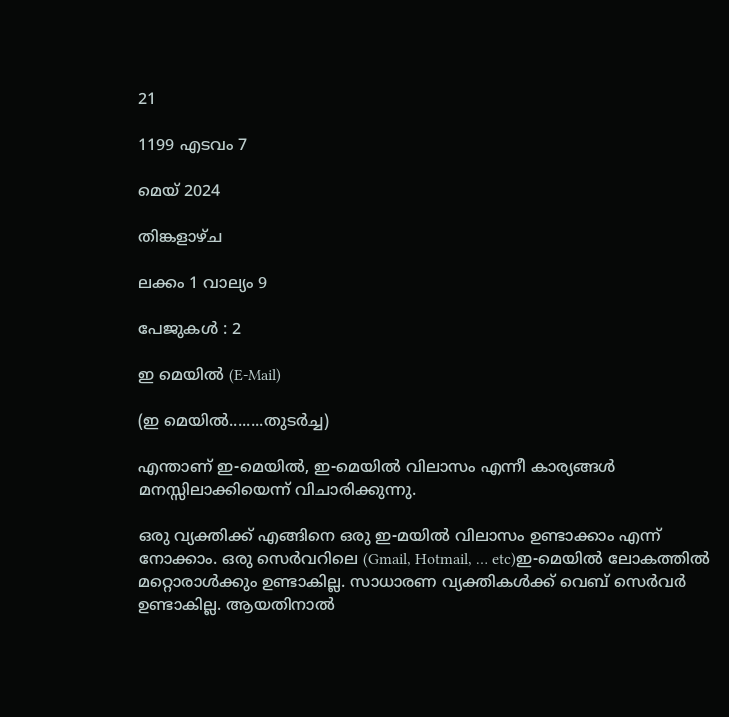21

1199 എടവം 7

മെയ് 2024

തിങ്കളാഴ്ച

ലക്കം 1 വാല്യം 9

പേജുകള്‍ : 2

ഇ മെയില്‍ (E-Mail)

(ഇ മെയില്‍........തുടർച്ച)

എന്താണ് ഇ-മെയില്‍, ഇ-മെയില്‍ വിലാസം എന്നീ കാര്യങ്ങള്‍ മനസ്സിലാക്കിയെന്ന് വിചാരിക്കുന്നു.

ഒരു വ്യക്തിക്ക് എങ്ങിനെ ഒരു ഇ-മയില്‍ വിലാസം ഉണ്ടാക്കാം എന്ന് നോക്കാം. ഒരു സെർവറിലെ (Gmail, Hotmail, … etc)ഇ-മെയില്‍ ലോകത്തില്‍ മറ്റൊരാള്‍ക്കും ഉണ്ടാകില്ല. സാധാരണ വ്യക്തികള്‍ക്ക് വെബ് സെർവർ ഉണ്ടാകില്ല. ആയതിനാല്‍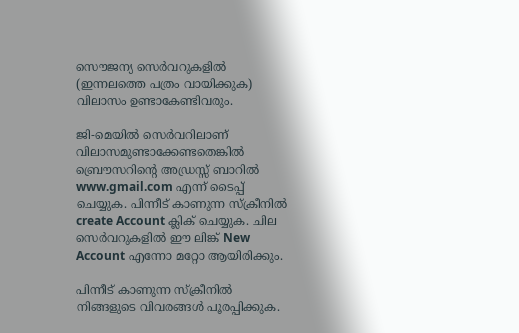സൌജന്യ സെർവറുകളില്‍ (ഇന്നലത്തെ പത്രം വായിക്കുക) വിലാസം ഉണ്ടാകേണ്ടിവരും.

ജി-മെയില്‍ സെർവറിലാണ് വിലാസമുണ്ടാക്കേണ്ടതെങ്കില്‍ ബ്രൌസറിന്‍റെ അഡ്രസ്സ് ബാറില്‍ www.gmail.com എന്ന് ടൈപ്പ് ചെയ്യുക. പിന്നീട് കാണുന്ന സ്ക്രീനില്‍ create Account ക്ലിക് ചെയ്യുക. ചില സെർവറുകളില്‍ ഈ ലിങ്ക് New Account എന്നോ മറ്റോ ആയിരിക്കും.

പിന്നീട് കാണുന്ന സ്ക്രീനില്‍ നിങ്ങളുടെ വിവരങ്ങള്‍ പൂരപ്പിക്കുക.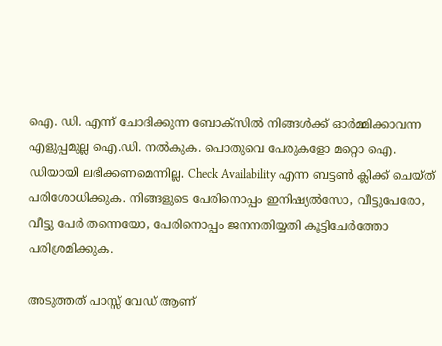ഐ. ഡി. എന്ന് ചോദിക്കുന്ന ബോക്സില്‍ നിങ്ങള്‍ക്ക് ഓർമ്മിക്കാവന്ന എളുപ്പമുല്ല ഐ.ഡി. നല്‍കുക. പൊതുവെ പേരുകളോ മറ്റൊ ഐ. ഡിയായി ലഭിക്കണമെന്നില്ല. Check Availability എന്ന ബട്ടണ്‍ ക്ലിക്ക് ചെയ്ത് പരിശോധിക്കുക. നിങ്ങളുടെ പേരിനൊപ്പം ഇനിഷ്യല്‍സോ, വീട്ടുപേരോ, വീട്ടു പേര്‍ തന്നെയോ, പേരിനൊപ്പം ജനനതിയ്യതി കൂട്ടിചേര്‍ത്തോ പരിശ്രമിക്കുക.

അടുത്തത് പാസ്സ് വേഡ് ആണ്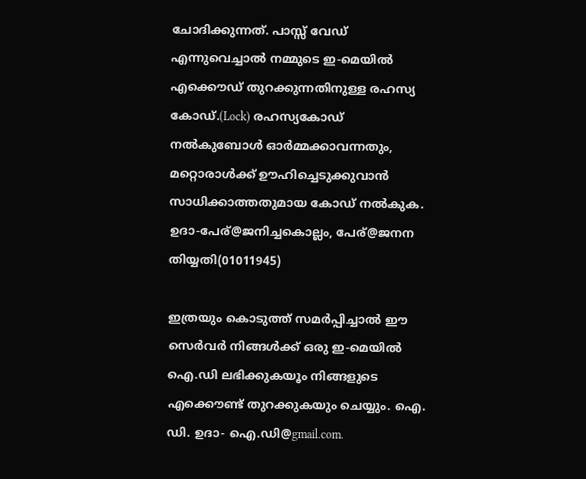ചോദിക്കുന്നത്. പാസ്സ് വേഡ്  എന്നുവെച്ചാല്‍ നമ്മുടെ ഇ-മെയില്‍ എക്കൌഡ് തുറക്കുന്നതിനുള്ള രഹസ്യ കോഡ്.(Lock) രഹസ്യകോഡ് നല്‍കുബോള്‍ ഓർമ്മക്കാവന്നതും, മറ്റൊരാള്‍ക്ക് ഊഹിച്ചെടുക്കുവാന്‍ സാധിക്കാത്തതുമായ കോഡ് നല്‍കുക. ഉദാ-പേര്@ജനിച്ചകൊല്ലം, പേര്@ജനന തിയ്യതി(01011945)

ഇത്രയും കൊടുത്ത് സമർപ്പിച്ചാല്‍ ഈ സെര്‍വര്‍ നിങ്ങള്‍ക്ക് ഒരു ഇ-മെയില്‍ ഐ.ഡി ലഭിക്കുകയൂം നിങ്ങളുടെ എക്കൌണ്ട് തുറക്കുകയും ചെയ്യും. ഐ. ഡി. ഉദാ- ഐ.ഡി@gmail.com.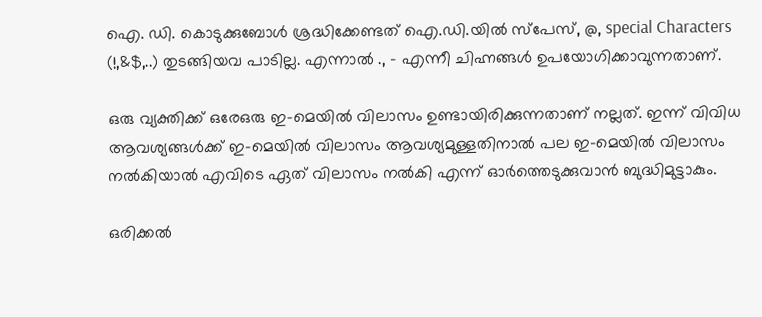ഐ. ഡി. കൊടുക്കുബോള്‍ ശ്രദ്ധിക്കേണ്ടത് ഐ.ഡി.യില്‍ സ്പേസ്, @, special Characters (!,&$,..) തുടങ്ങിയവ പാടില്ല. എന്നാല്‍ ., - എന്നീ ചിഹ്നങ്ങള്‍ ഉപയോഗിക്കാവുന്നതാണ്.

ഒരു വ്യക്തിക്ക് ഒരേഒരു ഇ-മെയില്‍ വിലാസം ഉണ്ടായിരിക്കുന്നതാണ് നല്ലത്. ഇന്ന് വിവിധ ആവശ്യങ്ങള്‍ക്ക് ഇ-മെയില്‍ വിലാസം ആവശ്യമുള്ളതിനാല്‍ പല ഇ-മെയില്‍ വിലാസം നല്‍കിയാല്‍ എവിടെ ഏത് വിലാസം നല്‍കി എന്ന് ഓർത്തെടുക്കുവാന്‍ ബുദ്ധിമുട്ടാകും.

ഒരിക്കല്‍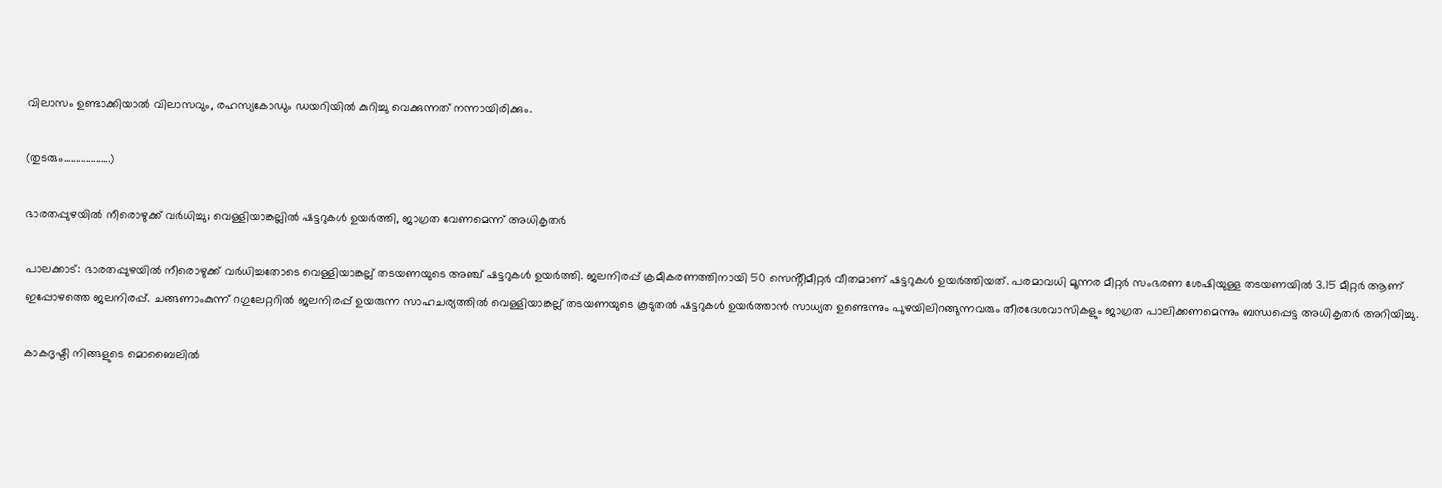വിലാസം ഉണ്ടാക്കിയാല്‍ വിലാസവും, രഹസ്യകോഡും ഡയറിയില്‍ കുറിച്ചു വെക്കുന്നത് നന്നായിരിക്കും.

(തുടരും...................)

ഭാരതപ്പുഴയിൽ നീരൊഴുക്ക് വർധിച്ചു; വെള്ളിയാങ്കല്ലിൽ ഷട്ടറുകൾ ഉയർത്തി, ജാഗ്രത വേണമെന്ന് അധികൃതർ

പാലക്കാട്: ഭാരതപ്പുഴയിൽ നീരൊഴുക്ക് വർധിച്ചതോടെ വെള്ളിയാങ്കല്ല് തടയണയുടെ അഞ്ച് ഷട്ടറുകൾ ഉയർത്തി. ജലനിരപ്പ് ക്രമീകരണത്തിനായി 50 സെൻ്റീമീറ്റർ വീതമാണ് ഷട്ടറുകൾ ഉയർത്തിയത്. പരമാവധി മൂന്നര മീറ്റർ സംഭരണ ശേഷിയുള്ള തടയണയിൽ 3.15 മീറ്റർ ആണ് ഇപ്പോഴത്തെ ജലനിരപ്പ്. ചങ്ങണാംകുന്ന് റഗുലേറ്ററിൽ ജലനിരപ്പ് ഉയരുന്ന സാഹചര്യത്തിൽ വെള്ളിയാങ്കല്ല് തടയണയുടെ കൂടുതൽ ഷട്ടറുകൾ ഉയർത്താൻ സാധ്യത ഉണ്ടെന്നും പുഴയിലിറങ്ങുന്നവരും തീരദേശവാസികളും ജാഗ്രത പാലിക്കണമെന്നും ബന്ധപ്പെട്ട അധികൃതർ അറിയിച്ചു.

കാകദൃഷ്ടി നിങ്ങളുടെ മൊബൈലില്‍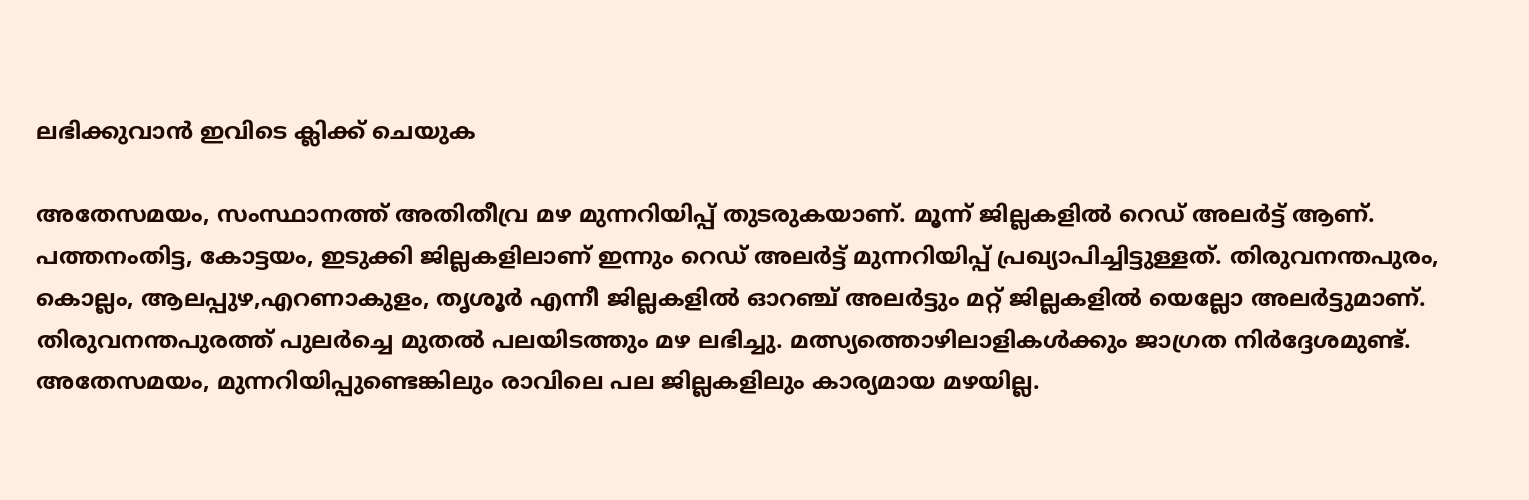ലഭിക്കുവാന്‍ ഇവിടെ ക്ലിക്ക് ചെയുക

അതേസമയം, സംസ്ഥാനത്ത് അതിതീവ്ര മഴ മുന്നറിയിപ്പ് തുടരുകയാണ്. മൂന്ന് ജില്ലകളിൽ റെഡ് അലർട്ട് ആണ്. പത്തനംതിട്ട, കോട്ടയം, ഇടുക്കി ജില്ലകളിലാണ് ഇന്നും റെഡ് അലർട്ട് മുന്നറിയിപ്പ് പ്രഖ്യാപിച്ചിട്ടുള്ളത്. തിരുവനന്തപുരം, കൊല്ലം, ആലപ്പുഴ,എറണാകുളം, തൃശൂര്‍ എന്നീ ജില്ലകളിൽ ഓറഞ്ച് അലർട്ടും മറ്റ് ജില്ലകളിൽ യെല്ലോ അലർട്ടുമാണ്. തിരുവനന്തപുരത്ത് പുലർച്ചെ മുതൽ പലയിടത്തും മഴ ലഭിച്ചു. മത്സ്യത്തൊഴിലാളികൾക്കും ജാഗ്രത നിർദ്ദേശമുണ്ട്. അതേസമയം, മുന്നറിയിപ്പുണ്ടെങ്കിലും രാവിലെ പല ജില്ലകളിലും കാര്യമായ മഴയില്ല.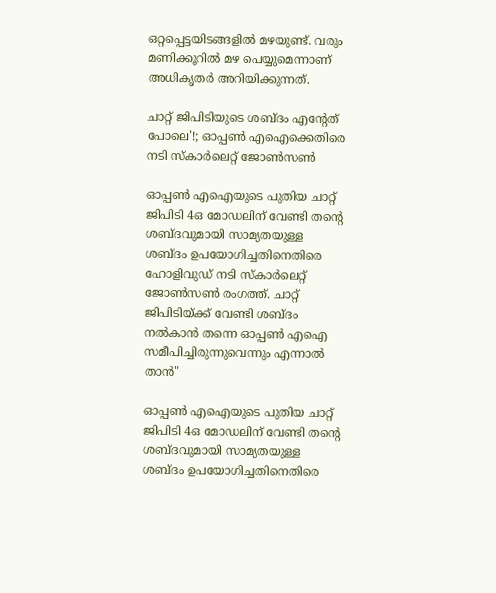ഒറ്റപ്പെട്ടയിടങ്ങളില്‍ മഴയുണ്ട്. വരും മണിക്കൂറില്‍ മഴ പെയ്യുമെന്നാണ് അധികൃതര്‍ അറിയിക്കുന്നത്.

ചാറ്റ് ജിപിടിയുടെ ശബ്ദം എന്റേത് പോലെ'!; ഓപ്പണ്‍ എഐക്കെതിരെ നടി സ്‌കാര്‍ലെറ്റ് ജോണ്‍സണ്‍

ഓപ്പൺ എഐയുടെ പുതിയ ചാറ്റ് ജിപിടി 4ഒ മോഡലിന് വേണ്ടി തന്റെ ശബ്ദവുമായി സാമ്യതയുള്ള ശബ്ദം ഉപയോഗിച്ചതിനെതിരെ ഹോളിവുഡ് നടി സ്‌കാർലെറ്റ് ജോൺസൺ രംഗത്ത്. ചാറ്റ് ജിപിടിയ്ക്ക് വേണ്ടി ശബ്ദം നൽകാൻ തന്നെ ഓപ്പൺ എഐ സമീപിച്ചിരുന്നുവെന്നും എന്നാൽ താൻ"

ഓപ്പണ്‍ എഐയുടെ പുതിയ ചാറ്റ് ജിപിടി 4ഒ മോഡലിന് വേണ്ടി തന്റെ ശബ്ദവുമായി സാമ്യതയുള്ള ശബ്ദം ഉപയോഗിച്ചതിനെതിരെ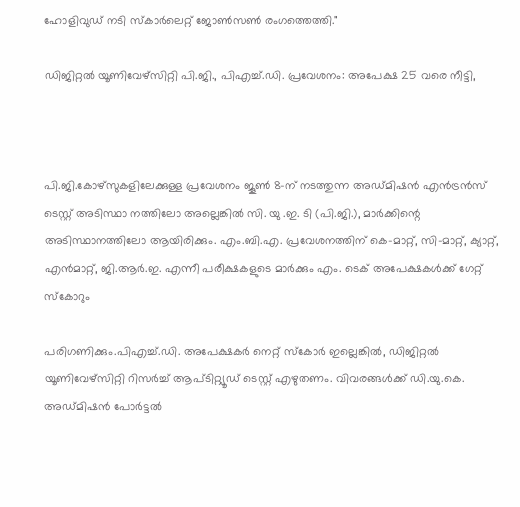ഹോളിവുഡ് നടി സ്‌കാര്‍ലെറ്റ് ജോണ്‍സണ്‍ രംഗത്തെത്തി."

ഡിജിറ്റൽ യൂണിവേഴ്‌സിറ്റി പി.ജി., പിഎച്ച്.ഡി. പ്രവേശനം: അപേക്ഷ 25 വരെ നീട്ടി,



പി.ജി.കോഴ്‌സുകളിലേക്കുള്ള പ്രവേശനം ജൂൺ 8-ന് നടത്തുന്ന അഡ്മിഷൻ എൻട്രൻസ് ടെസ്റ്റ് അടിസ്ഥാ നത്തിലോ അല്ലെങ്കിൽ സി. യു .ഇ. ടി (പി.ജി.), മാർക്കിന്റെ അടിസ്ഥാനത്തിലോ ആയിരിക്കും. എം.ബി.എ. പ്രവേശനത്തിന് കെ-മാറ്റ്, സി-മാറ്റ്, ക്യാറ്റ്, എൻമാറ്റ്, ജി.ആർ.ഇ. എന്നീ പരീക്ഷകളുടെ മാർക്കും എം. ടെക് അപേക്ഷകൾക്ക് ഗേറ്റ് സ്‌കോറും

പരിഗണിക്കും.പിഎച്ച്.ഡി. അപേക്ഷകർ നെറ്റ് സ്‌കോർ ഇല്ലെങ്കിൽ, ഡിജിറ്റൽ യൂണിവേഴ്‌സിറ്റി റിസർച്ച് ആപ്ടിറ്റ്യൂഡ് ടെസ്റ്റ് എഴുതണം. വിവരങ്ങൾക്ക് ഡി.യു.കെ. അഡ്മിഷൻ പോർട്ടൽ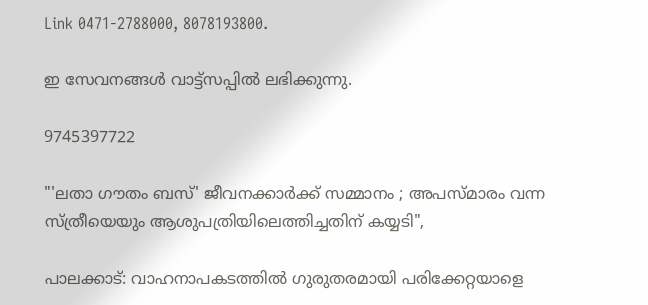Link 0471-2788000, 8078193800.

ഇ സേവനങ്ങള്‍ വാട്ട്സപ്പില്‍ ലഭിക്കുന്നു.

9745397722

"'ലതാ ഗൗതം ബസ്' ജീവനക്കാര്‍ക്ക് സമ്മാനം ; അപസ്മാരം വന്ന സ്ത്രീയെയും ആശുപത്രിയിലെത്തിച്ചതിന് കയ്യടി",

പാലക്കാട്: വാഹനാപകടത്തില്‍ ഗുരുതരമായി പരിക്കേറ്റയാളെ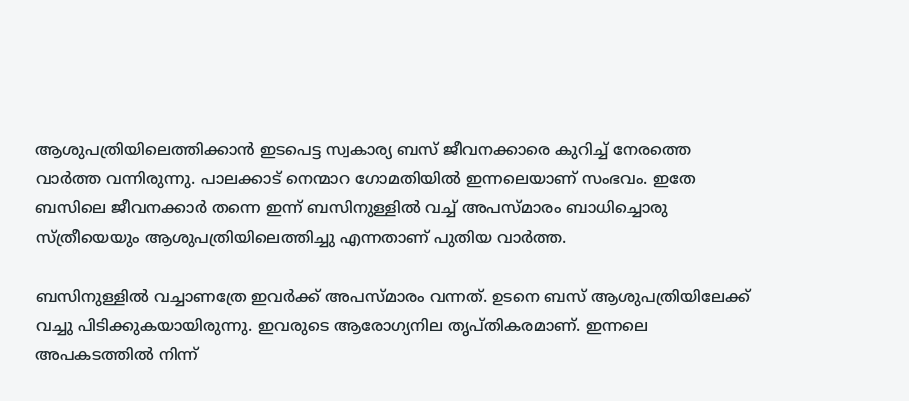ആശുപത്രിയിലെത്തിക്കാൻ ഇടപെട്ട സ്വകാര്യ ബസ് ജീവനക്കാരെ കുറിച്ച് നേരത്തെ വാര്‍ത്ത വന്നിരുന്നു. പാലക്കാട് നെന്മാറ ഗോമതിയില്‍ ഇന്നലെയാണ് സംഭവം. ഇതേ ബസിലെ ജീവനക്കാര്‍ തന്നെ ഇന്ന് ബസിനുള്ളില്‍ വച്ച് അപസ്മാരം ബാധിച്ചൊരു സ്ത്രീയെയും ആശുപത്രിയിലെത്തിച്ചു എന്നതാണ് പുതിയ വാര്‍ത്ത.

ബസിനുള്ളില്‍ വച്ചാണത്രേ ഇവര്‍ക്ക് അപസ്മാരം വന്നത്. ഉടനെ ബസ് ആശുപത്രിയിലേക്ക് വച്ചു പിടിക്കുകയായിരുന്നു. ഇവരുടെ ആരോഗ്യനില തൃപ്തികരമാണ്. ഇന്നലെ അപകടത്തില്‍ നിന്ന്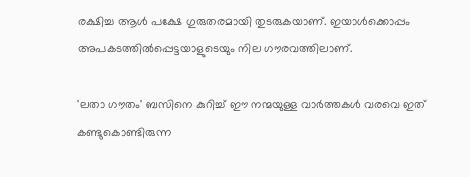രക്ഷിച്ച ആള്‍ പക്ഷേ ഗുരുതരമായി തുടരുകയാണ്. ഇയാള്‍ക്കൊപ്പം അപകടത്തില്‍പ്പെട്ടയാളുടെയും നില ഗൗരവത്തിലാണ്.

'ലതാ ഗൗതം' ബസിനെ കുറിച്ച് ഈ നന്മയുള്ള വാര്‍ത്തകള്‍ വരവെ ഇത് കണ്ടുകൊണ്ടിരുന്ന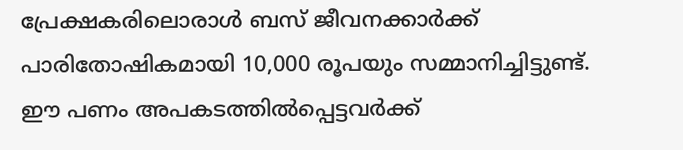പ്രേക്ഷകരിലൊരാള്‍ ബസ് ജീവനക്കാര്‍ക്ക് പാരിതോഷികമായി 10,000 രൂപയും സമ്മാനിച്ചിട്ടുണ്ട്. ഈ പണം അപകടത്തില്‍പ്പെട്ടവര്‍ക്ക്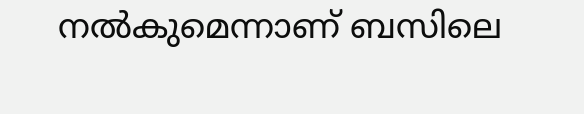നല്‍കുമെന്നാണ് ബസിലെ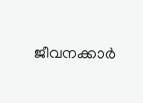ജീവനക്കാര്‍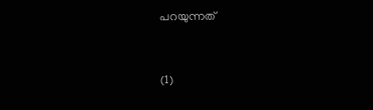പറയുന്നത്


(1)